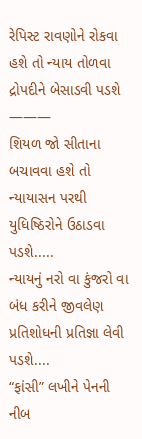રેપિસ્ટ રાવણોને રોકવા હશે તો ન્યાય તોળવા દ્રોપદીને બેસાડવી પડશે
———
શિયળ જો સીતાના બચાવવા હશે તો
ન્યાયાસન પરથી યુધિષ્ઠિરોને ઉઠાડવા પડશે.....
ન્યાયનું નરો વા કુંજરો વા બંધ કરીને જીવલેણ પ્રતિશોધની પ્રતિજ્ઞા લેવી પડશે....
“ફાંસી” લખીને પેનની નીબ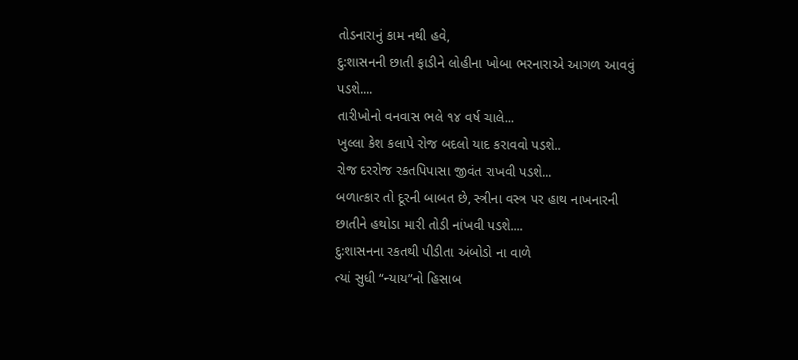તોડનારાનું કામ નથી હવે,
દુ:શાસનની છાતી ફાડીને લોહીના ખોબા ભરનારાએ આગળ આવવું પડશે....
તારીખોનો વનવાસ ભલે ૧૪ વર્ષ ચાલે...
ખુલ્લા કેશ કલાપે રોજ બદલો યાદ કરાવવો પડશે..
રોજ દરરોજ રકતપિપાસા જીવંત રાખવી પડશે...
બળાત્કાર તો દૂરની બાબત છે, સ્ત્રીના વસ્ત્ર પર હાથ નાખનારની
છાતીને હથોડા મારી તોડી નાંખવી પડશે....
દુ:શાસનના રકતથી પીડીતા અંબોડો ના વાળે
ત્યાં સુધી “ન્યાય”નો હિસાબ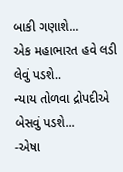બાકી ગણાશે...
એક મહાભારત હવે લડી લેવું પડશે..
ન્યાય તોળવા દ્રોપદીએ બેસવું પડશે...
-એષા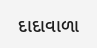દાદાવાળા